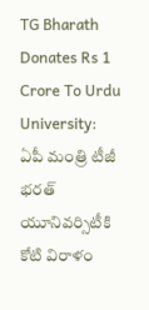TG Bharath Donates Rs 1 Crore To Urdu University: ఏపీ మంత్రి టీజీ భరత్ యూనివర్సిటీకి కోటి విరాళం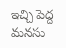ఇచ్చి పెద్ద మనసు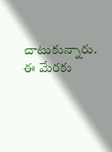చాటుకున్నారు. ఈ మేరకు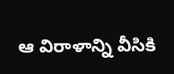ఆ విరాళాన్ని వీసికి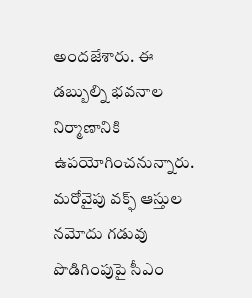అందజేశారు. ఈ డబ్బుల్ని భవనాల నిర్మాణానికి ఉపయోగించనున్నారు. మరోవైపు వక్ఫ్ ఆస్తుల నమోదు గడువు పొడిగింపుపై సీఎం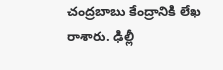చంద్రబాబు కేంద్రానికి లేఖ రాశారు. ఢిల్లీ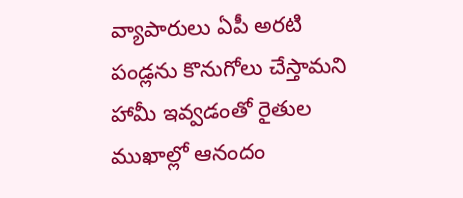వ్యాపారులు ఏపీ అరటి పండ్లను కొనుగోలు చేస్తామని హామీ ఇవ్వడంతో రైతుల ముఖాల్లో ఆనందం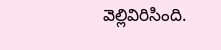వెల్లివిరిసింది.